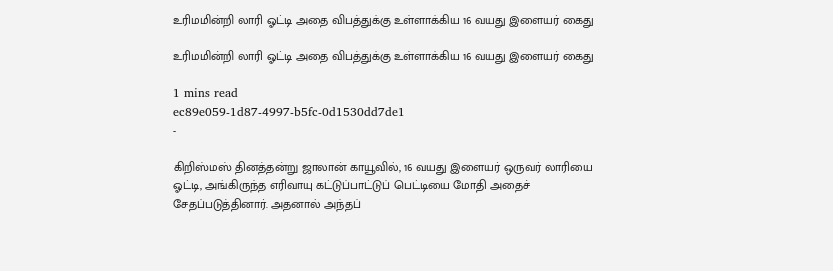உரிமமின்றி லாரி ஓட்டி அதை விபத்துக்கு உள்ளாக்கிய 16 வயது இளையர் கைது

உரிமமின்றி லாரி ஓட்டி அதை விபத்துக்கு உள்ளாக்கிய 16 வயது இளையர் கைது

1 mins read
ec89e059-1d87-4997-b5fc-0d1530dd7de1
-

கிறிஸ்மஸ் தினத்தன்று ஜாலான் காயூவில், 16 வயது இளையர் ஒருவர் லாரியை ஓட்டி, அங்கிருந்த எரிவாயு கட்டுப்பாட்டுப் பெட்டியை மோதி அதைச் சேதப்படுத்தினார். அதனால் அந்தப்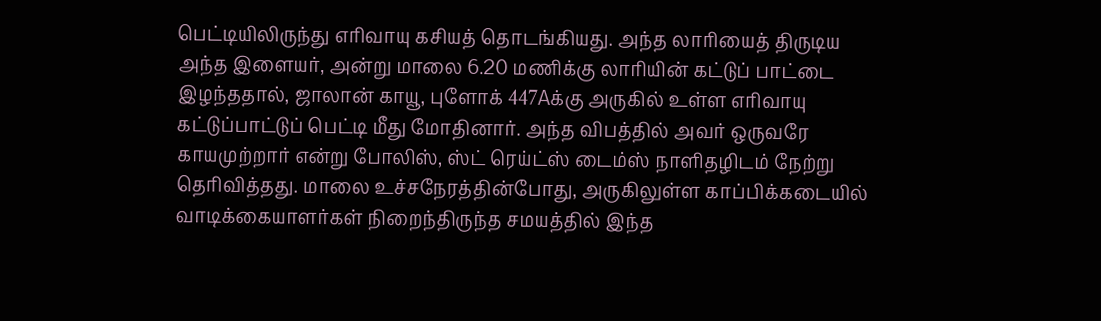பெட்டியிலிருந்து எரிவாயு கசியத் தொடங்கியது. அந்த லாரியைத் திருடிய அந்த இளையர், அன்று மாலை 6.20 மணிக்கு லாரியின் கட்டுப் பாட்டை இழந்ததால், ஜாலான் காயூ, புளோக் 447Aக்கு அருகில் உள்ள எரிவாயு கட்டுப்பாட்டுப் பெட்டி மீது மோதினார். அந்த விபத்தில் அவர் ஒருவரே காயமுற்றார் என்று போலிஸ், ஸ்ட் ரெய்ட்ஸ் டைம்ஸ் நாளிதழிடம் நேற்று தெரிவித்தது. மாலை உச்சநேரத்தின்போது, அருகிலுள்ள காப்பிக்கடையில் வாடிக்கையாளர்கள் நிறைந்திருந்த சமயத்தில் இந்த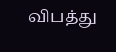விபத்து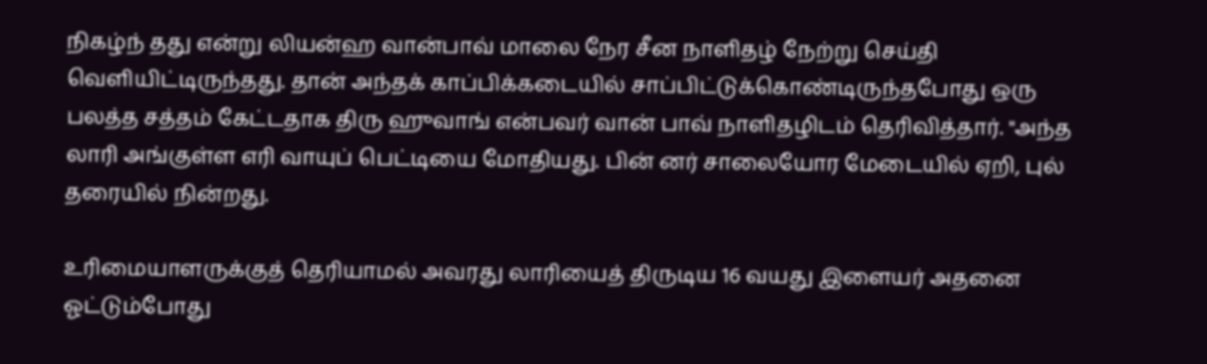நிகழ்ந் தது என்று லியன்ஹ வான்பாவ் மாலை நேர சீன நாளிதழ் நேற்று செய்தி வெளியிட்டிருந்தது. தான் அந்தக் காப்பிக்கடையில் சாப்பிட்டுக்கொண்டிருந்தபோது ஒரு பலத்த சத்தம் கேட்டதாக திரு ஹுவாங் என்பவர் வான் பாவ் நாளிதழிடம் தெரிவித்தார். "அந்த லாரி அங்குள்ள எரி வாயுப் பெட்டியை மோதியது. பின் னர் சாலையோர மேடையில் ஏறி, புல் தரையில் நின்றது.

உரிமையாளருக்குத் தெரியாமல் அவரது லாரியைத் திருடிய 16 வயது இளையர் அதனை ஓட்டும்போது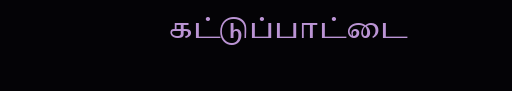கட்டுப்பாட்டை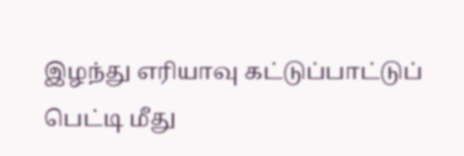இழந்து எரியாவு கட்டுப்பாட்டுப் பெட்டி மீது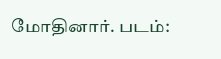மோதினார். படம்: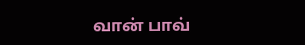வான் பாவ்